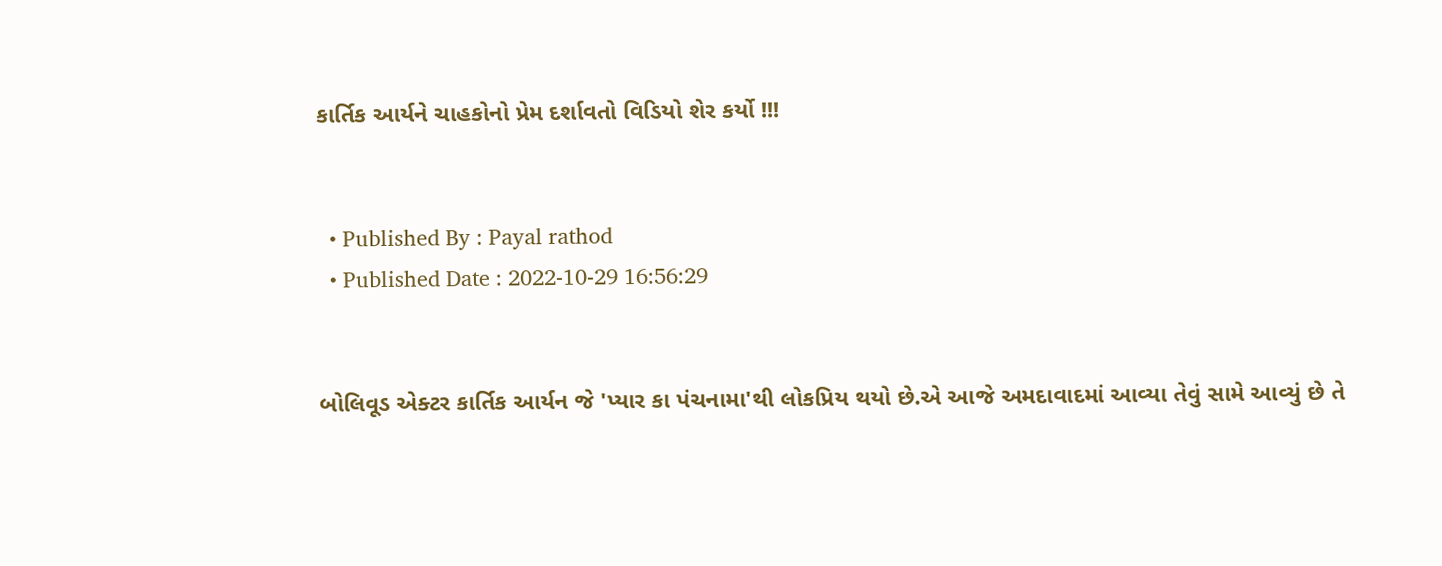કાર્તિક આર્યને ચાહકોનો પ્રેમ દર્શાવતો વિડિયો શેર કર્યો !!!


  • Published By : Payal rathod
  • Published Date : 2022-10-29 16:56:29


બોલિવૂડ એક્ટર કાર્તિક આર્યન જે 'પ્યાર કા પંચનામા'થી લોકપ્રિય થયો છે.એ આજે અમદાવાદમાં આવ્યા તેવું સામે આવ્યું છે તે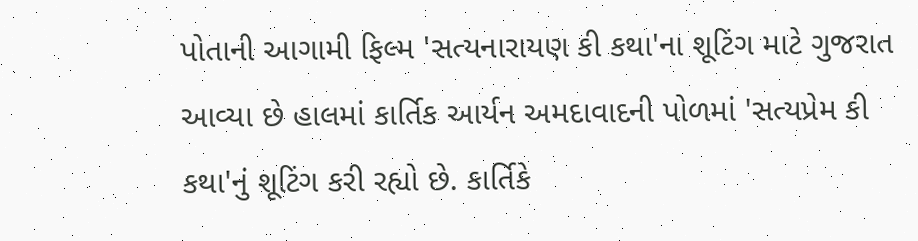પોતાની આગામી ફિલ્મ 'સત્યનારાયણ કી કથા'ના શૂટિંગ માટે ગુજરાત આવ્યા છે હાલમાં કાર્તિક આર્યન અમદાવાદની પોળમાં 'સત્યપ્રેમ કી કથા'નું શૂટિંગ કરી રહ્યો છે. કાર્તિકે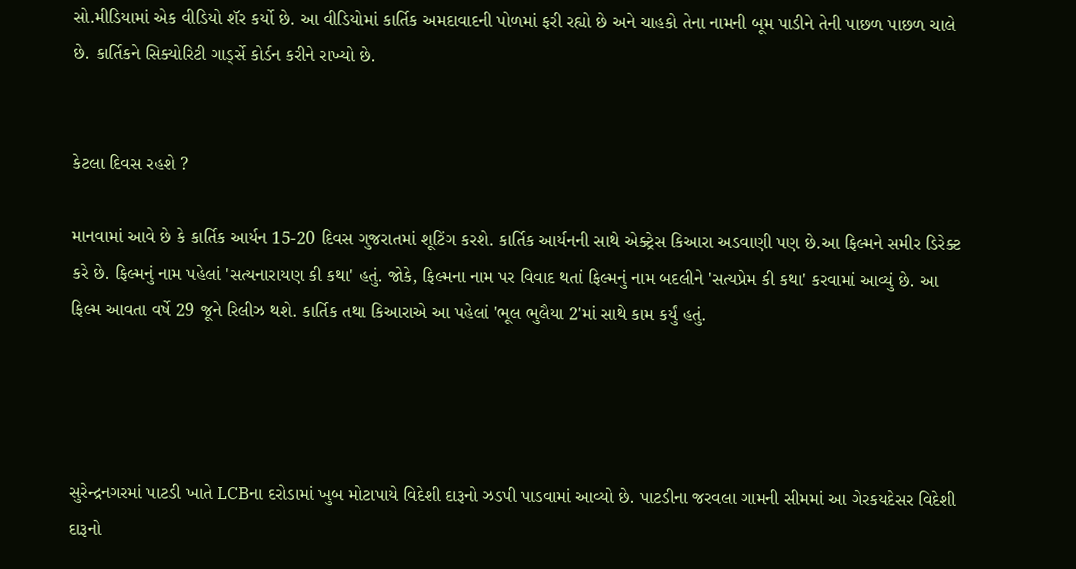સો.મીડિયામાં એક વીડિયો શૅર કર્યો છે. આ વીડિયોમાં કાર્તિક અમદાવાદની પોળમાં ફરી રહ્યો છે અને ચાહકો તેના નામની બૂમ પાડીને તેની પાછળ પાછળ ચાલે છે. કાર્તિકને સિક્યોરિટી ગાર્ડ્સે કોર્ડન કરીને રાખ્યો છે.


કેટલા દિવસ રહશે ?

માનવામાં આવે છે કે કાર્તિક આર્યન 15-20 દિવસ ગુજરાતમાં શૂટિંગ કરશે. કાર્તિક આર્યનની સાથે એક્ટ્રેસ કિઆરા અડવાણી પણ છે.આ ફિલ્મને સમીર ડિરેક્ટ કરે છે. ફિલ્મનું નામ પહેલાં 'સત્યનારાયણ કી કથા' હતું. જોકે, ફિલ્મના નામ પર વિવાદ થતાં ફિલ્મનું નામ બદલીને 'સત્યપ્રેમ કી કથા' કરવામાં આવ્યું છે. આ ફિલ્મ આવતા વર્ષે 29 જૂને રિલીઝ થશે. કાર્તિક તથા કિઆરાએ આ પહેલાં 'ભૂલ ભુલૈયા 2'માં સાથે કામ કર્યું હતું.




સુરેન્દ્રનગરમાં પાટડી ખાતે LCBના દરોડામાં ખુબ મોટાપાયે વિદેશી દારૂનો ઝડપી પાડવામાં આવ્યો છે. પાટડીના જરવલા ગામની સીમમાં આ ગેરકયદેસર વિદેશી દારૂનો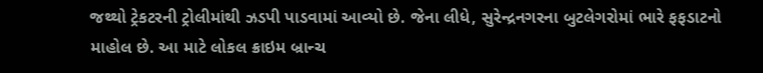જથ્થો ટ્રેકટરની ટ્રોલીમાંથી ઝડપી પાડવામાં આવ્યો છે. જેના લીધે, સુરેન્દ્રનગરના બુટલેગરોમાં ભારે ફફડાટનો માહોલ છે. આ માટે લોકલ ક્રાઇમ બ્રાન્ચ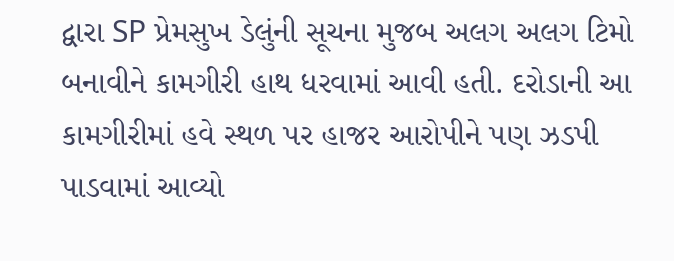દ્વારા SP પ્રેમસુખ ડેલુંની સૂચના મુજબ અલગ અલગ ટિમો બનાવીને કામગીરી હાથ ધરવામાં આવી હતી. દરોડાની આ કામગીરીમાં હવે સ્થળ પર હાજર આરોપીને પણ ઝડપી પાડવામાં આવ્યો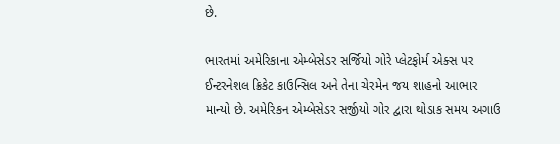છે.

ભારતમાં અમેરિકાના એમ્બેસેડર સર્જિયો ગોરે પ્લેટફોર્મ એક્સ પર ઈન્ટરનેશલ ક્રિકેટ કાઉન્સિલ અને તેના ચેરમેન જય શાહનો આભાર માન્યો છે. અમેરિકન એમ્બેસેડર સર્જીયો ગોર દ્વારા થોડાક સમય અગાઉ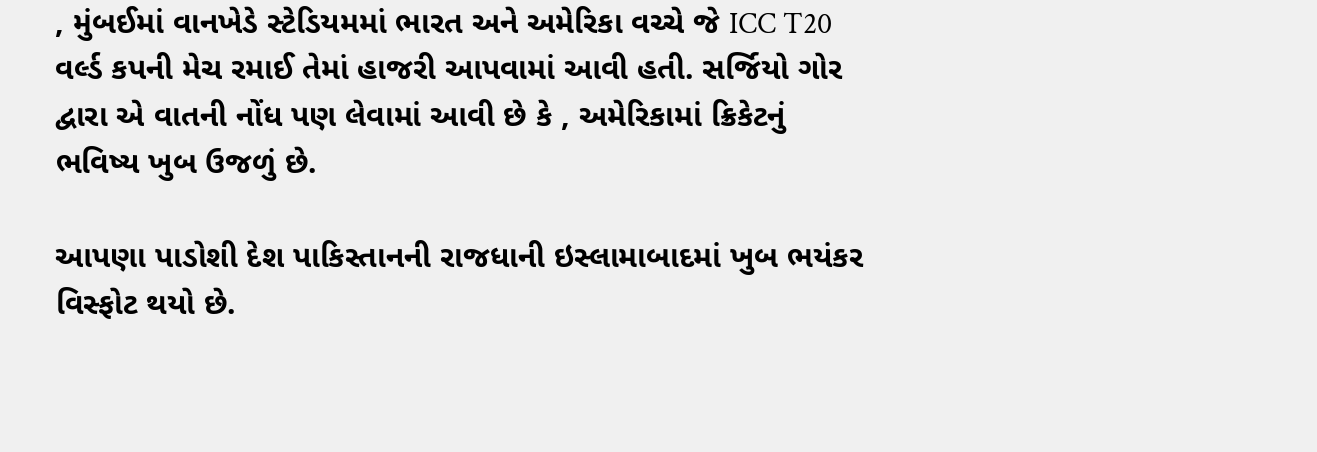, મુંબઈમાં વાનખેડે સ્ટેડિયમમાં ભારત અને અમેરિકા વચ્ચે જે ICC T20 વર્લ્ડ કપની મેચ રમાઈ તેમાં હાજરી આપવામાં આવી હતી. સર્જિયો ગોર દ્વારા એ વાતની નોંધ પણ લેવામાં આવી છે કે , અમેરિકામાં ક્રિકેટનું ભવિષ્ય ખુબ ઉજળું છે.

આપણા પાડોશી દેશ પાકિસ્તાનની રાજધાની ઇસ્લામાબાદમાં ખુબ ભયંકર વિસ્ફોટ થયો છે.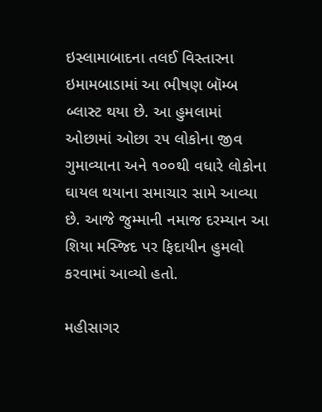ઇસ્લામાબાદના તલઈ વિસ્તારના ઇમામબાડામાં આ ભીષણ બૉમ્બ બ્લાસ્ટ થયા છે. આ હુમલામાં ઓછામાં ઓછા ૨૫ લોકોના જીવ ગુમાવ્યાના અને ૧૦૦થી વધારે લોકોના ઘાયલ થયાના સમાચાર સામે આવ્યા છે. આજે જુમ્માની નમાજ દરમ્યાન આ શિયા મસ્જિદ પર ફિદાયીન હુમલો કરવામાં આવ્યો હતો.

મહીસાગર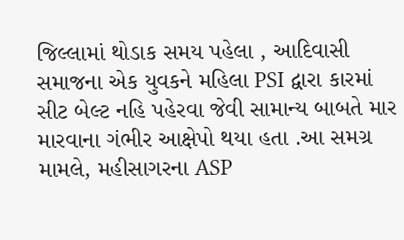જિલ્લામાં થોડાક સમય પહેલા , આદિવાસી સમાજના એક યુવકને મહિલા PSI દ્વારા કારમાં સીટ બેલ્ટ નહિ પહેરવા જેવી સામાન્ય બાબતે માર મારવાના ગંભીર આક્ષેપો થયા હતા .આ સમગ્ર મામલે, મહીસાગરના ASP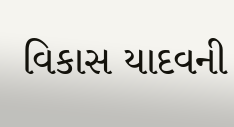વિકાસ યાદવની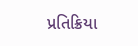પ્રતિક્રિયા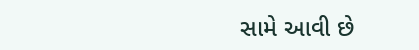સામે આવી છે